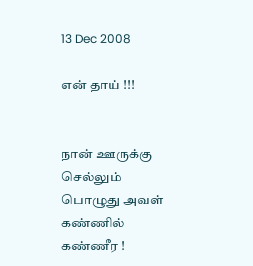13 Dec 2008

என் தாய் !!!


நான் ஊருக்கு செல்லும் பொழுது அவள் கண்ணில் கண்ணீர !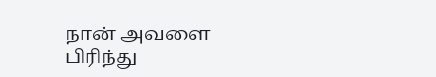நான் அவளை பிரிந்து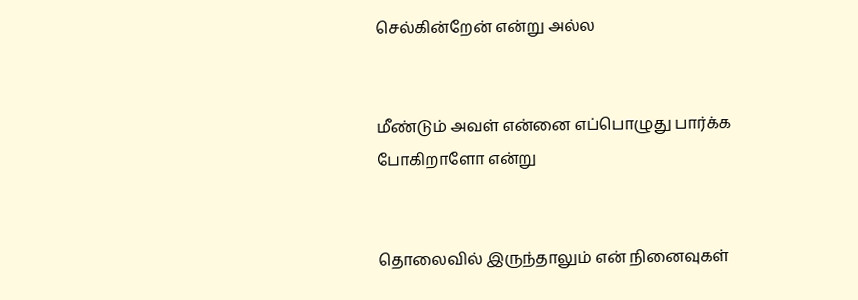செல்கின்றேன் என்று அல்ல


மீண்டும் அவள் என்னை எப்பொழுது பார்க்க போகிறாளோ என்று


தொலைவில் இருந்தாலும் என் நினைவுகள்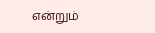என்றும்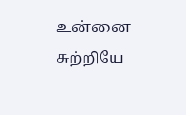உன்னை சுற்றியே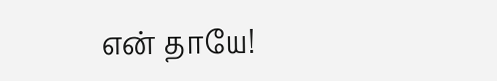என் தாயே!